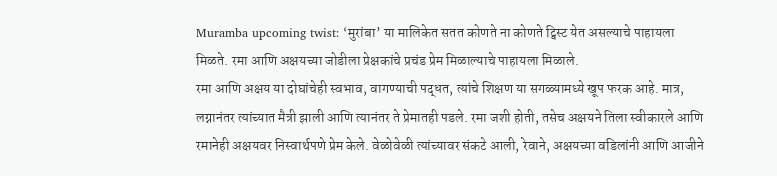Muramba upcoming twist: ‘मुरांबा’ या मालिकेत सतत कोणते ना कोणते ट्विस्ट येत असल्याचे पाहायला मिळते. रमा आणि अक्षयच्या जोडीला प्रेक्षकांचे प्रचंड प्रेम मिळाल्याचे पाहायला मिळाले.
रमा आणि अक्षय या दोघांचेही स्वभाव, वागण्याची पद्धत, त्यांचे शिक्षण या सगळ्यामध्ये खूप फरक आहे. मात्र, लग्नानंतर त्यांच्यात मैत्री झाली आणि त्यानंतर ते प्रेमातही पडले. रमा जशी होती, तसेच अक्षयने तिला स्वीकारले आणि रमानेही अक्षयवर निस्वार्थपणे प्रेम केले. वेळोवेळी त्यांच्यावर संकटे आली, रेवाने, अक्षयच्या वडिलांनी आणि आजीने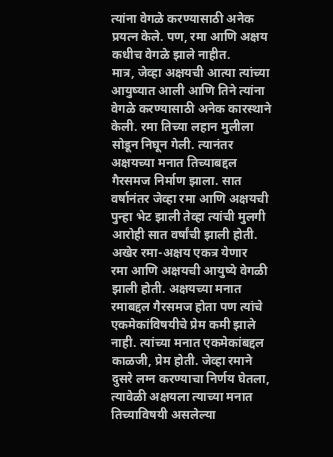त्यांना वेगळे करण्यासाठी अनेक प्रयत्न केले. पण, रमा आणि अक्षय कधीच वेगळे झाले नाहीत.
मात्र, जेव्हा अक्षयची आत्या त्यांच्या आयुष्यात आली आणि तिने त्यांना वेगळे करण्यासाठी अनेक कारस्थाने केली. रमा तिच्या लहान मुलीला सोडून निघून गेली. त्यानंतर अक्षयच्या मनात तिच्याबद्दल गैरसमज निर्माण झाला. सात वर्षानंतर जेव्हा रमा आणि अक्षयची पुन्हा भेट झाली तेव्हा त्यांची मुलगी आरोही सात वर्षांची झाली होती.
अखेर रमा-अक्षय एकत्र येणार
रमा आणि अक्षयची आयुष्ये वेगळी झाली होती. अक्षयच्या मनात रमाबद्दल गैरसमज होता पण त्यांचे एकमेकांविषयीचे प्रेम कमी झाले नाही. त्यांच्या मनात एकमेकांबद्दल काळजी, प्रेम होती. जेव्हा रमाने दुसरे लग्न करण्याचा निर्णय घेतला, त्यावेळी अक्षयला त्याच्या मनात तिच्याविषयी असलेल्या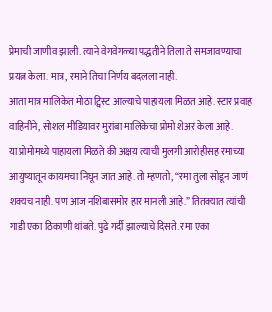प्रेमाची जाणीव झाली. त्याने वेगवेगळ्या पद्धतीने तिला ते समजावण्याचा प्रयत्न केला. मात्र, रमाने तिचा निर्णय बदलला नाही.
आता मात्र मालिकेत मोठा ट्विस्ट आल्याचे पाहायला मिळत आहे. स्टार प्रवाह वाहिनीने, सोशल मीडियावर मुरांबा मालिकेचा प्रोमो शेअर केला आहे.
या प्रोमोमध्ये पाहायला मिळते की अक्षय त्याची मुलगी आरोहीसह रमाच्या आयुष्यातून कायमचा निघून जात आहे. तो म्हणतो, “रमा तुला सोडून जाणं शक्यच नाही. पण आज नशिबासमोर हार मानली आहे.” तितक्यात त्यांची गाडी एका ठिकाणी थांबते. पुढे गर्दी झाल्याचे दिसते. रमा एका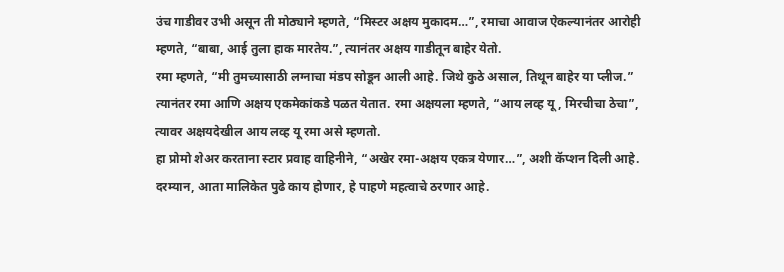उंच गाडीवर उभी असून ती मोठ्याने म्हणते, “मिस्टर अक्षय मुकादम…”, रमाचा आवाज ऐकल्यानंतर आरोही म्हणते, “बाबा, आई तुला हाक मारतेय.”, त्यानंतर अक्षय गाडीतून बाहेर येतो.
रमा म्हणते, “मी तुमच्यासाठी लग्नाचा मंडप सोडून आली आहे. जिथे कुठे असाल, तिथून बाहेर या प्लीज.” त्यानंतर रमा आणि अक्षय एकमेकांकडे पळत येतात. रमा अक्षयला म्हणते, “आय लव्ह यू, मिरचीचा ठेचा”, त्यावर अक्षयदेखील आय लव्ह यू रमा असे म्हणतो.
हा प्रोमो शेअर करताना स्टार प्रवाह वाहिनीने, “अखेर रमा-अक्षय एकत्र येणार…”, अशी कॅप्शन दिली आहे. दरम्यान, आता मालिकेत पुढे काय होणार, हे पाहणे महत्वाचे ठरणार आहे.